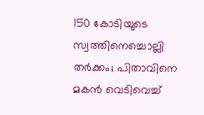150 കോടിയുടെ സ്വത്തിനെച്ചൊല്ലി തര്‍ക്കം; പിതാവിനെ മകന്‍ വെടിവെച്ച്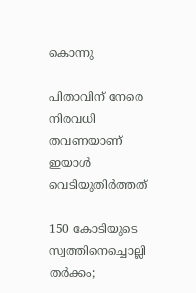കൊന്നു

പിതാവിന് നേരെ നിരവധി തവണയാണ് ഇയാള്‍ വെടിയുതിര്‍ത്തത്

150 കോടിയുടെ സ്വത്തിനെച്ചൊല്ലി തര്‍ക്കം;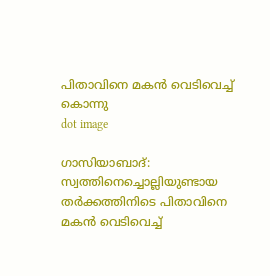പിതാവിനെ മകന്‍ വെടിവെച്ച് കൊന്നു
dot image

ഗാസിയാബാദ്: സ്വത്തിനെച്ചൊല്ലിയുണ്ടായ തര്‍ക്കത്തിനിടെ പിതാവിനെ മകന്‍ വെടിവെച്ച്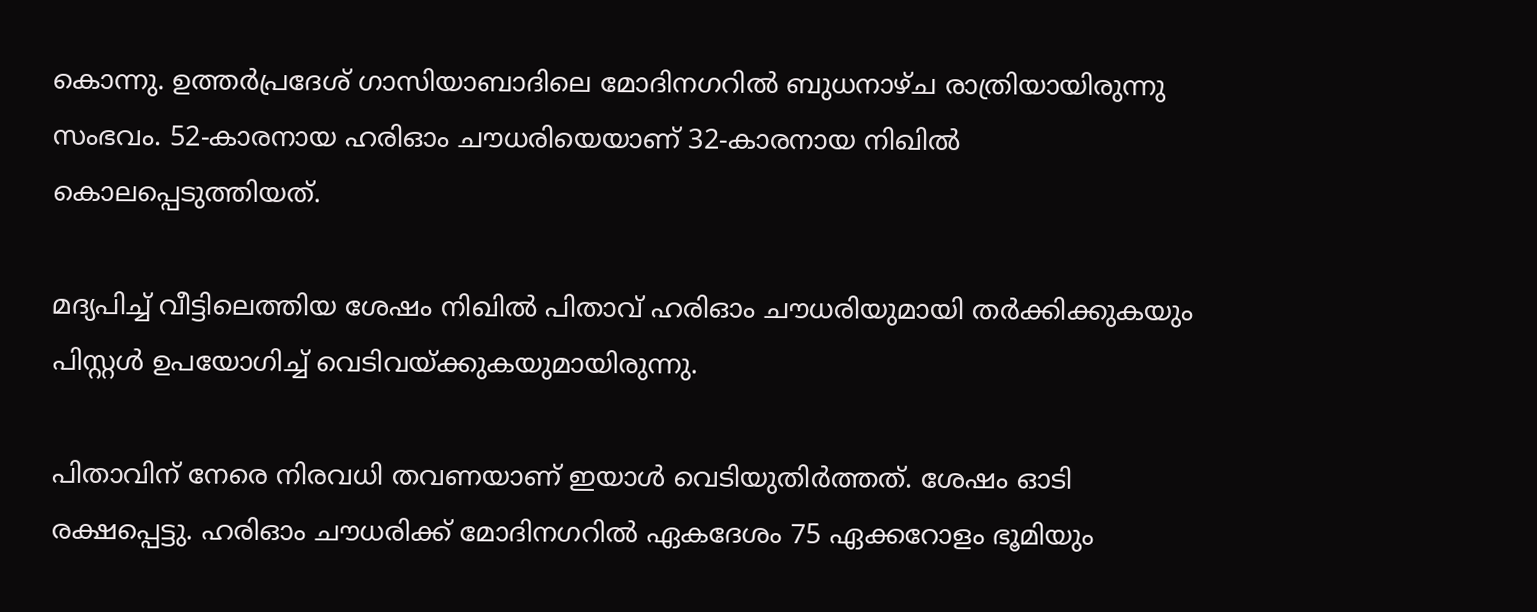കൊന്നു. ഉത്തര്‍പ്രദേശ് ഗാസിയാബാദിലെ മോദിനഗറില്‍ ബുധനാഴ്ച രാത്രിയായിരുന്നു സംഭവം. 52-കാരനായ ഹരിഓം ചൗധരിയെയാണ് 32-കാരനായ നിഖില്‍ കൊലപ്പെടുത്തിയത്.

മദ്യപിച്ച് വീട്ടിലെത്തിയ ശേഷം നിഖില്‍ പിതാവ് ഹരിഓം ചൗധരിയുമായി തര്‍ക്കിക്കുകയും പിസ്റ്റള്‍ ഉപയോഗിച്ച് വെടിവയ്ക്കുകയുമായിരുന്നു.

പിതാവിന് നേരെ നിരവധി തവണയാണ് ഇയാള്‍ വെടിയുതിര്‍ത്തത്. ശേഷം ഓടി രക്ഷപ്പെട്ടു. ഹരിഓം ചൗധരിക്ക് മോദിനഗറില്‍ ഏകദേശം 75 ഏക്കറോളം ഭൂമിയും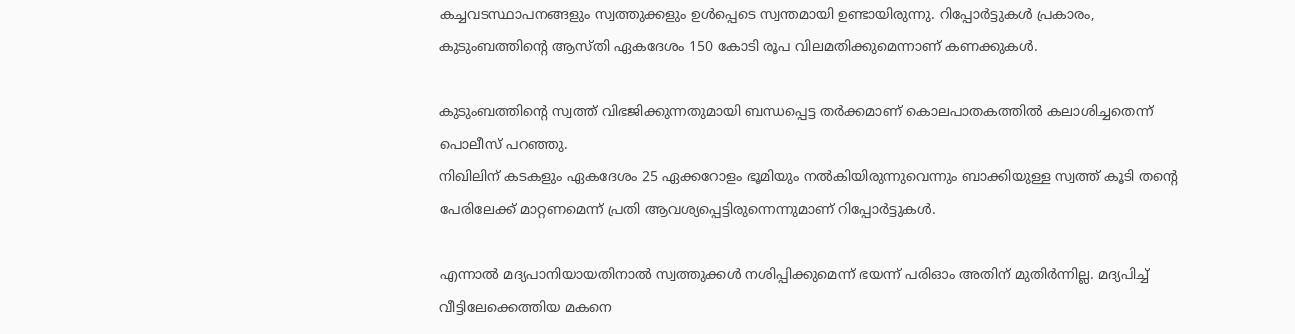കച്ചവടസ്ഥാപനങ്ങളും സ്വത്തുക്കളും ഉള്‍പ്പെടെ സ്വന്തമായി ഉണ്ടായിരുന്നു. റിപ്പോര്‍ട്ടുകള്‍ പ്രകാരം, കുടുംബത്തിന്റെ ആസ്തി ഏകദേശം 150 കോടി രൂപ വിലമതിക്കുമെന്നാണ് കണക്കുകള്‍.

കുടുംബത്തിന്റെ സ്വത്ത് വിഭജിക്കുന്നതുമായി ബന്ധപ്പെട്ട തര്‍ക്കമാണ് കൊലപാതകത്തില്‍ കലാശിച്ചതെന്ന് പൊലീസ് പറഞ്ഞു.
നിഖിലിന് കടകളും ഏകദേശം 25 ഏക്കറോളം ഭൂമിയും നല്‍കിയിരുന്നുവെന്നും ബാക്കിയുള്ള സ്വത്ത് കൂടി തന്റെ പേരിലേക്ക് മാറ്റണമെന്ന് പ്രതി ആവശ്യപ്പെട്ടിരുന്നെന്നുമാണ് റിപ്പോര്‍ട്ടുകള്‍.

എന്നാല്‍ മദ്യപാനിയായതിനാല്‍ സ്വത്തുക്കള്‍ നശിപ്പിക്കുമെന്ന് ഭയന്ന് പരിഓം അതിന് മുതിര്‍ന്നില്ല. മദ്യപിച്ച് വീട്ടിലേക്കെത്തിയ മകനെ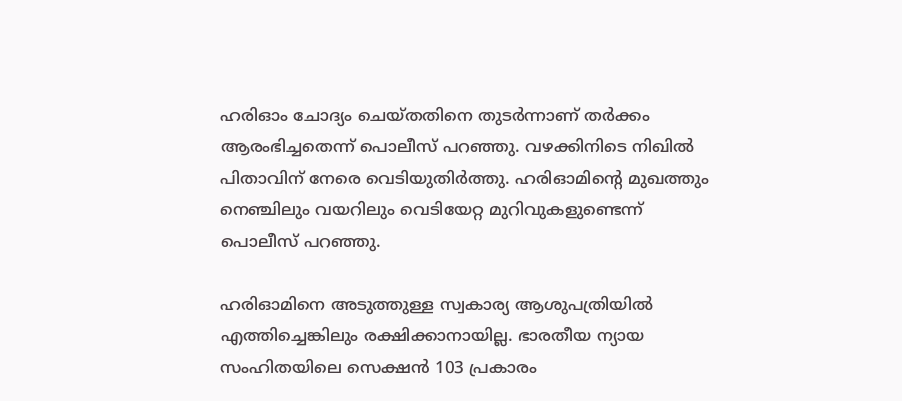ഹരിഓം ചോദ്യം ചെയ്തതിനെ തുടര്‍ന്നാണ് തര്‍ക്കം ആരംഭിച്ചതെന്ന് പൊലീസ് പറഞ്ഞു. വഴക്കിനിടെ നിഖില്‍ പിതാവിന് നേരെ വെടിയുതിര്‍ത്തു. ഹരിഓമിന്റെ മുഖത്തും നെഞ്ചിലും വയറിലും വെടിയേറ്റ മുറിവുകളുണ്ടെന്ന് പൊലീസ് പറഞ്ഞു.

ഹരിഓമിനെ അടുത്തുള്ള സ്വകാര്യ ആശുപത്രിയില്‍ എത്തിച്ചെങ്കിലും രക്ഷിക്കാനായില്ല. ഭാരതീയ ന്യായ സംഹിതയിലെ സെക്ഷന്‍ 103 പ്രകാരം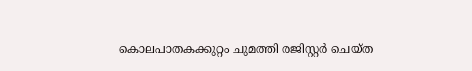കൊലപാതകക്കുറ്റം ചുമത്തി രജിസ്റ്റര്‍ ചെയ്ത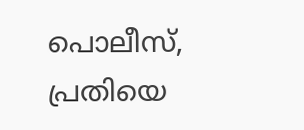പൊലീസ്, പ്രതിയെ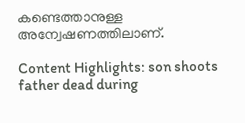കണ്ടെത്താനുള്ള അന്വേഷണത്തിലാണ്.

Content Highlights: son shoots father dead during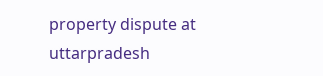property dispute at uttarpradesh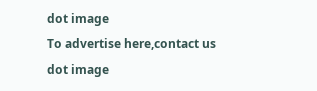dot image
To advertise here,contact us
dot image